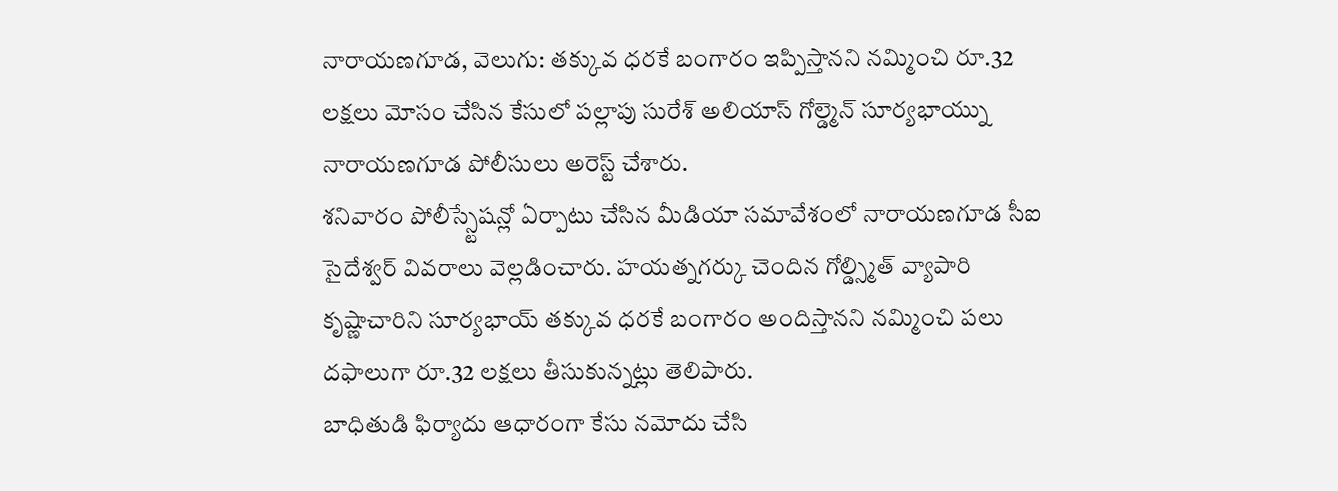నారాయణగూడ, వెలుగు: తక్కువ ధరకే బంగారం ఇప్పిస్తానని నమ్మించి రూ.32 లక్షలు మోసం చేసిన కేసులో పల్లాపు సురేశ్ అలియాస్ గోల్డ్మెన్ సూర్యభాయ్ను నారాయణగూడ పోలీసులు అరెస్ట్ చేశారు.
శనివారం పోలీస్స్టేషన్లో ఏర్పాటు చేసిన మీడియా సమావేశంలో నారాయణగూడ సీఐ సైదేశ్వర్ వివరాలు వెల్లడించారు. హయత్నగర్కు చెందిన గోల్డ్స్మిత్ వ్యాపారి కృష్ణాచారిని సూర్యభాయ్ తక్కువ ధరకే బంగారం అందిస్తానని నమ్మించి పలు దఫాలుగా రూ.32 లక్షలు తీసుకున్నట్లు తెలిపారు.
బాధితుడి ఫిర్యాదు ఆధారంగా కేసు నమోదు చేసి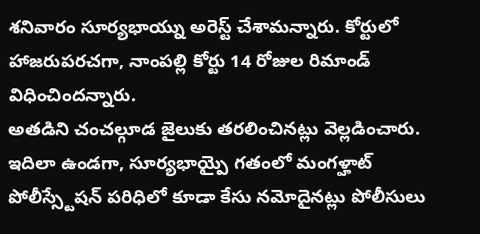శనివారం సూర్యభాయ్ను అరెస్ట్ చేశామన్నారు. కోర్టులో హాజరుపరచగా, నాంపల్లి కోర్టు 14 రోజుల రిమాండ్ విధించిందన్నారు.
అతడిని చంచల్గూడ జైలుకు తరలించినట్లు వెల్లడించారు. ఇదిలా ఉండగా, సూర్యభాయ్పై గతంలో మంగళ్హాట్ పోలీస్స్టేషన్ పరిధిలో కూడా కేసు నమోదైనట్లు పోలీసులు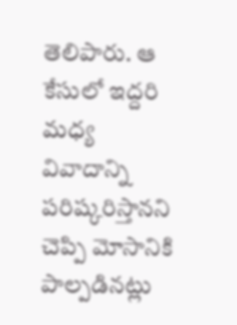తెలిపారు. ఆ కేసులో ఇద్దరి మధ్య వివాదాన్ని పరిష్కరిస్తానని చెప్పి మోసానికి పాల్పడినట్లు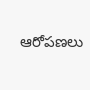ఆరోపణలు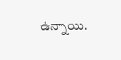ఉన్నాయి.